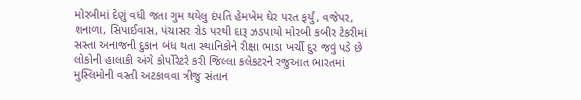મોરબીમાં દેણું વધી જતા ગુમ થયેલુ દંપતિ હેમખેમ ઘેર પરત ફર્યું, વજેપર, શનાળા, સિપાઈવાસ, પંચાસર રોડ પરથી દારૂ ઝડપાયો મોરબી કબીર ટેકરીમાં સસ્તા અનાજની દુકાન બંધ થતા સ્થાનિકોને રીક્ષા ભાડા ખર્ચી દુર જવું પડે છે લોકોની હાલાકી અંગે કોર્પોરેટરે કરી જિલ્લા કલેકટરને રજુઆત ભારતમાં મુસ્લિમોની વસ્તી અટકાવવા ત્રીજુ સંતાન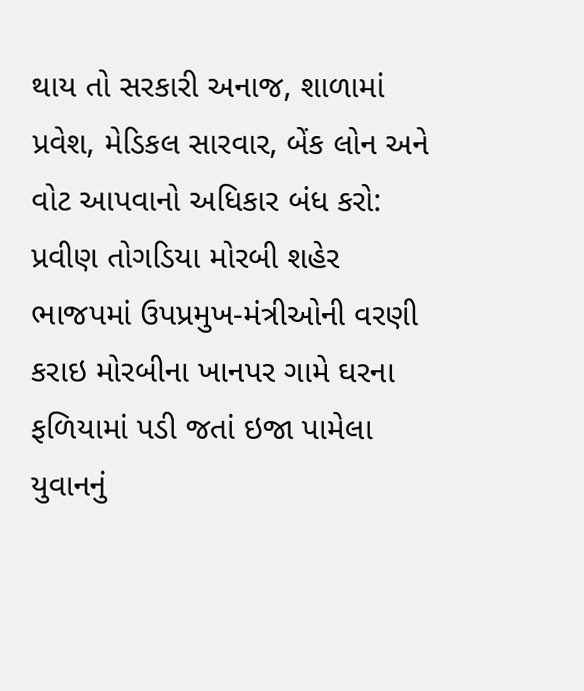થાય તો સરકારી અનાજ, શાળામાં પ્રવેશ, મેડિકલ સારવાર, બેંક લોન અને વોટ આપવાનો અધિકાર બંધ કરો: પ્રવીણ તોગડિયા મોરબી શહેર ભાજપમાં ઉપપ્રમુખ-મંત્રીઓની વરણી કરાઇ મોરબીના ખાનપર ગામે ઘરના ફળિયામાં પડી જતાં ઇજા પામેલા યુવાનનું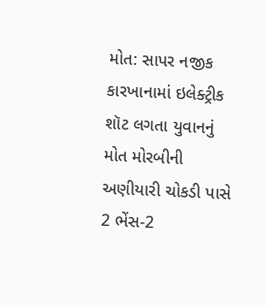મોત: સાપર નજીક કારખાનામાં ઇલેક્ટ્રીક શૉટ લગતા યુવાનનું મોત મોરબીની અણીયારી ચોકડી પાસે 2 ભેંસ-2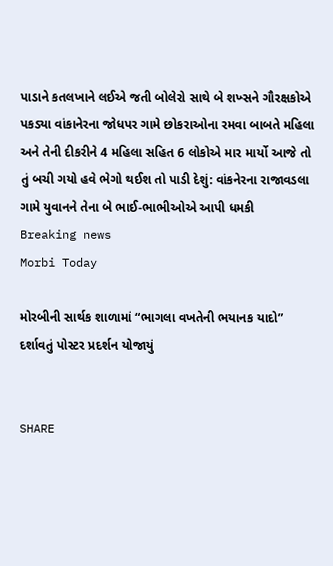પાડાને કતલખાને લઈએ જતી બોલેરો સાથે બે શખ્સને ગૌરક્ષકોએ પકડ્યા વાંકાનેરના જોધપર ગામે છોકરાઓના રમવા બાબતે મહિલા અને તેની દીકરીને 4 મહિલા સહિત 6 લોકોએ માર માર્યો આજે તો તું બચી ગયો હવે ભેગો થઈશ તો પાડી દેશું: વાંકનેરના રાજાવડલા ગામે યુવાનને તેના બે ભાઈ-ભાભીઓએ આપી ધમકી
Breaking news
Morbi Today

મોરબીની સાર્થક શાળામાં “ભાગલા વખતેની ભયાનક યાદો” દર્શાવતું પોસ્ટર પ્રદર્શન યોજાયું


SHARE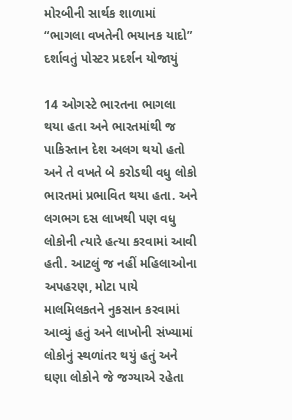મોરબીની સાર્થક શાળામાં “ભાગલા વખતેની ભયાનક યાદો” દર્શાવતું પોસ્ટર પ્રદર્શન યોજાયું

14 ઓગસ્ટે ભારતના ભાગલા થયા હતા અને ભારતમાંથી જ પાકિસ્તાન દેશ અલગ થયો હતો અને તે વખતે બે કરોડથી વધુ લોકો ભારતમાં પ્રભાવિત થયા હતા. અને લગભગ દસ લાખથી પણ વધુ લોકોની ત્યારે હત્યા કરવામાં આવી હતી. આટલું જ નહીં મહિલાઓના અપહરણ, મોટા પાયે માલમિલકતને નુકસાન કરવામાં આવ્યું હતું અને લાખોની સંખ્યામાં લોકોનું સ્થળાંતર થયું હતું અને ઘણા લોકોને જે જગ્યાએ રહેતા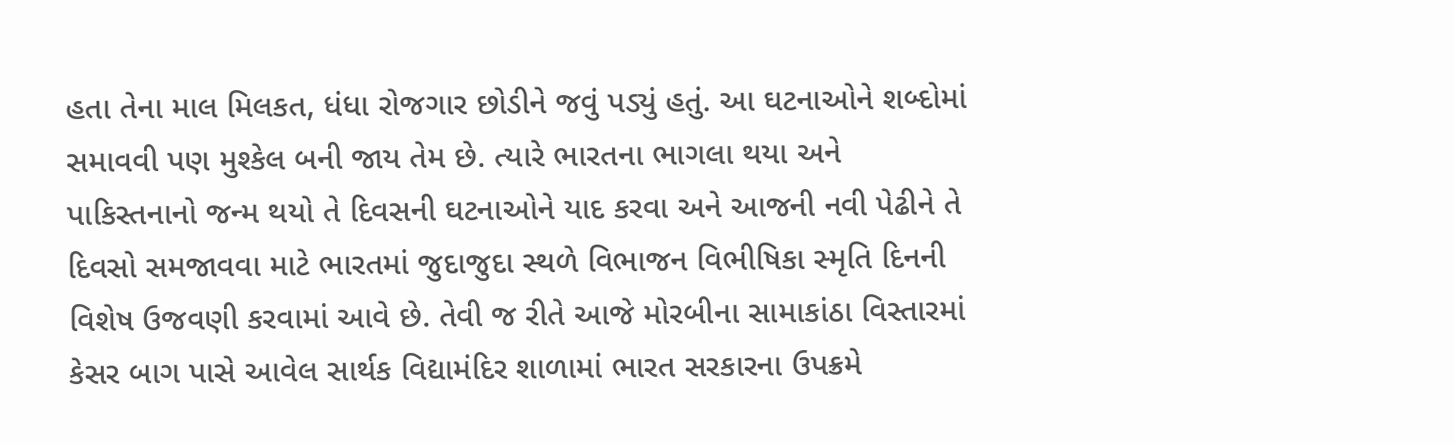હતા તેના માલ મિલકત, ધંધા રોજગાર છોડીને જવું પડ્યું હતું. આ ઘટનાઓને શબ્દોમાં સમાવવી પણ મુશ્કેલ બની જાય તેમ છે. ત્યારે ભારતના ભાગલા થયા અને પાકિસ્તનાનો જન્મ થયો તે દિવસની ઘટનાઓને યાદ કરવા અને આજની નવી પેઢીને તે દિવસો સમજાવવા માટે ભારતમાં જુદાજુદા સ્થળે વિભાજન વિભીષિકા સ્મૃતિ દિનની વિશેષ ઉજવણી કરવામાં આવે છે. તેવી જ રીતે આજે મોરબીના સામાકાંઠા વિસ્તારમાં કેસર બાગ પાસે આવેલ સાર્થક વિદ્યામંદિર શાળામાં ભારત સરકારના ઉપક્રમે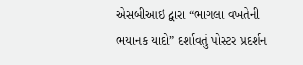એસબીઆઇ દ્વારા “ભાગલા વખતેની ભયાનક યાદો” દર્શાવતું પોસ્ટર પ્રદર્શન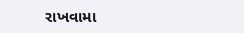રાખવામા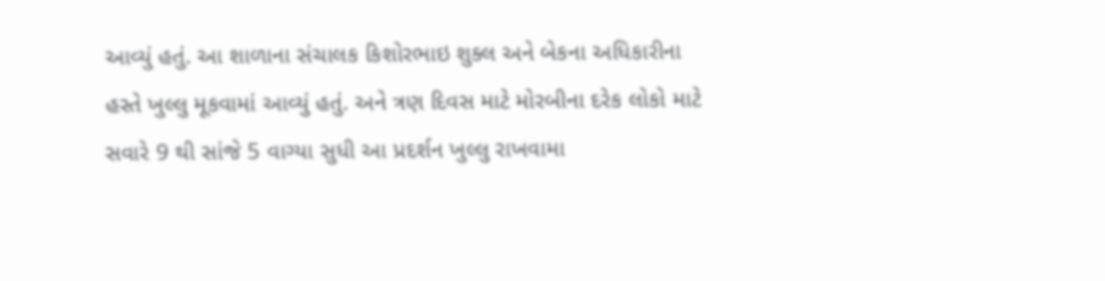આવ્યું હતું. આ શાળાના સંચાલક કિશોરભાઇ શુક્લ અને બેકના અધિકારીના હસ્તે ખુલ્લુ મૂકવામાં આવ્યું હતું. અને ત્રણ દિવસ માટે મોરબીના દરેક લોકો માટે સવારે 9 થી સાંજે 5 વાગ્યા સુધી આ પ્રદર્શન ખુલ્લુ રાખવામા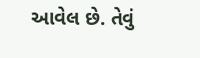આવેલ છે. તેવું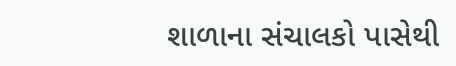શાળાના સંચાલકો પાસેથી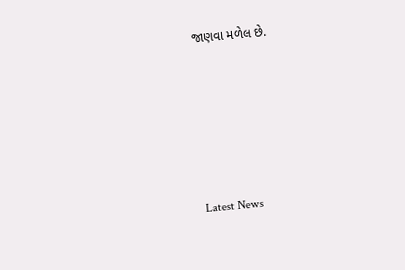જાણવા મળેલ છે.






Latest News